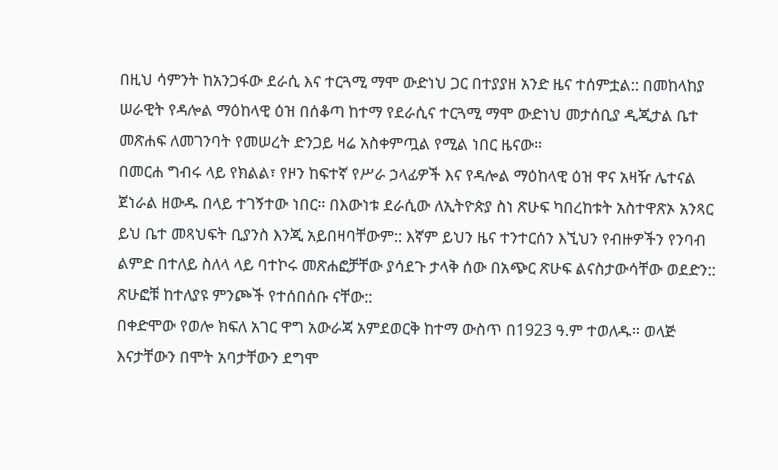በዚህ ሳምንት ከአንጋፋው ደራሲ እና ተርጓሚ ማሞ ውድነህ ጋር በተያያዘ አንድ ዜና ተሰምቷል:: በመከላከያ ሠራዊት የዳሎል ማዕከላዊ ዕዝ በሰቆጣ ከተማ የደራሲና ተርጓሚ ማሞ ውድነህ መታሰቢያ ዲጂታል ቤተ መጽሐፍ ለመገንባት የመሠረት ድንጋይ ዛሬ አስቀምጧል የሚል ነበር ዜናው።
በመርሐ ግብሩ ላይ የክልል፣ የዞን ከፍተኛ የሥራ ኃላፊዎች እና የዳሎል ማዕከላዊ ዕዝ ዋና አዛዥ ሌተናል ጀነራል ዘውዱ በላይ ተገኝተው ነበር። በእውነቱ ደራሲው ለኢትዮጵያ ስነ ጽሁፍ ካበረከቱት አስተዋጽኦ አንጻር ይህ ቤተ መጻህፍት ቢያንስ እንጂ አይበዛባቸውም:: እኛም ይህን ዜና ተንተርሰን እኚህን የብዙዎችን የንባብ ልምድ በተለይ ስለላ ላይ ባተኮሩ መጽሐፎቻቸው ያሳደጉ ታላቅ ሰው በአጭር ጽሁፍ ልናስታውሳቸው ወደድን:: ጽሁፎቹ ከተለያዩ ምንጮች የተሰበሰቡ ናቸው::
በቀድሞው የወሎ ክፍለ አገር ዋግ አውራጃ አምደወርቅ ከተማ ውስጥ በ1923 ዓ.ም ተወለዱ። ወላጅ እናታቸውን በሞት አባታቸውን ደግሞ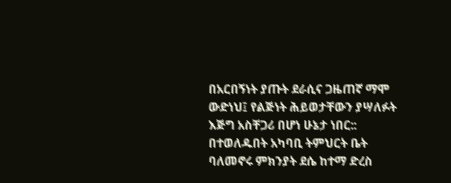በአርበኝነት ያጡት ደራሲና ጋዜጠኛ ማሞ ውድነህ፤ የልጅነት ሕይወታቸውን ያሣለፉት እጅግ አስቸጋሪ በሆነ ሁኔታ ነበር:: በተወለዱበት አካባቢ ትምህርት ቤት ባለመኖሩ ምክንያት ደሴ ከተማ ድረስ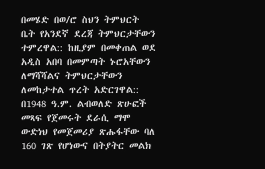በመሄድ በወ/ሮ ስህን ትምህርት ቤት የአንደኛ ደረጃ ትምህርታቸውን ተምረዋል:: ከዚያም በመቀጠል ወደ አዲስ አበባ በመምጣት ኑሮአቸውን ለማሻሻልና ትምህርታቸውን ለመከታተል ጥረት አድርገዋል:: በ1948 ዓ.ም. ልብወለድ ጽሁፎች መጻፍ የጀመሩት ደራሲ ማሞ ውድነህ የመጀመሪያ ጽሑፋቸው ባለ 160 ገጽ የሆነውና በትያትር መልክ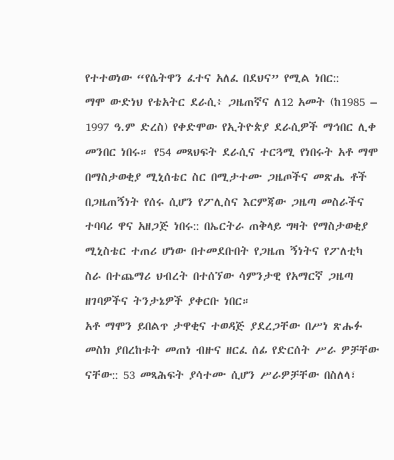የተተወነው “የሴትዋን ፈተና አለፈ በደህና” የሚል ነበር::
ማሞ ውድነህ የቴአትር ደራሲ፥ ጋዜጠኛና ለ12 አመት (ከ1985 – 1997 ዓ.ም ድረስ) የቀድሞው የኢትዮጵያ ደራሲዎች ማኅበር ሊቀ መንበር ነበሩ። የ54 መጻህፍት ደራሲና ተርጓሚ የነበሩት አቶ ማሞ በማስታወቂያ ሚኒሰቴር ስር በሚታተሙ ጋዜጦችና መጽሔ ቶች በጋዜጠኝነት የሰሩ ሲሆን የፖሊስና እርምጃው ጋዜጣ መስራችና ተባባሪ ዋና አዘጋጅ ነበሩ:: በኤርትራ ጠቅላይ ግዛት የማስታወቂያ ሚኒስቴር ተጠሪ ሆነው በተመደቡበት የጋዜጠ ኝነትና የፖለቲካ ስራ በተጨማሪ ህብረት በተሰኘው ሳምንታዊ የአማርኛ ጋዜጣ ዘገባዎችና ትንታኔዎች ያቀርቡ ነበር።
አቶ ማሞን ይበልጥ ታዋቂና ተወዳጅ ያደረጋቸው በሥነ ጽሑፉ መስክ ያበረከቱት መጠነ ብዙና ዘርፈ ሰፊ የድርሰት ሥራ ዎቻቸው ናቸው:: 53 መጻሕፍት ያሳተሙ ሲሆን ሥራዎቻቸው በስለላ፣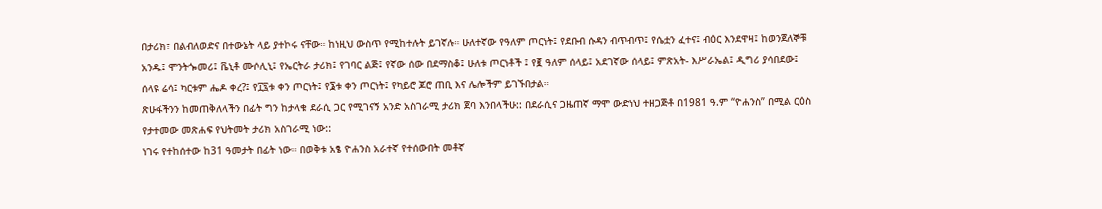በታሪክ፣ በልብለወድና በተውኔት ላይ ያተኮሩ ናቸው። ከነዚህ ውስጥ የሚከተሉት ይገኛሉ። ሁለተኛው የዓለም ጦርነት፤ የደቡብ ሱዳን ብጥብጥ፤ የሴቷን ፈተና፤ ብዕር እንደዋዛ፤ ከወንጀለኞቹ አንዱ፤ ሞንትጐመሪ፤ ቬኒቶ ሙሶሊኒ፤ የኤርትራ ታሪክ፤ የገባር ልጅ፤ የኛው ሰው በደማስቆ፤ ሁለቱ ጦርነቶች ፤ የ፪ ዓለም ሰላይ፤ አደገኛው ሰላይ፤ ምጽአት- እሥራኤል፤ ዲግሪ ያሳበደው፤ ሰላዩ ሬሳ፤ ካርቱም ሔዶ ቀረ?፤ የ፲፯ቱ ቀን ጦርነት፤ የ፮ቱ ቀን ጦርነት፤ የካይሮ ጆሮ ጠቢ እና ሌሎችም ይገኙበታል።
ጽሁፋችንን ከመጠቅለላችን በፊት ግን ከታላቁ ደራሲ ጋር የሚገናኝ አንድ አስገራሚ ታሪክ ጀባ እንበላችሁ:: በደራሲና ጋዜጠኛ ማሞ ውድነህ ተዘጋጅቶ በ1981 ዓ.ም “ዮሐንስ” በሚል ርዕስ የታተመው መጽሐፍ የህትመት ታሪክ አስገራሚ ነው::
ነገሩ የተከሰተው ከ31 ዓመታት በፊት ነው። በወቅቱ አፄ ዮሐንስ አራተኛ የተሰውበት መቶኛ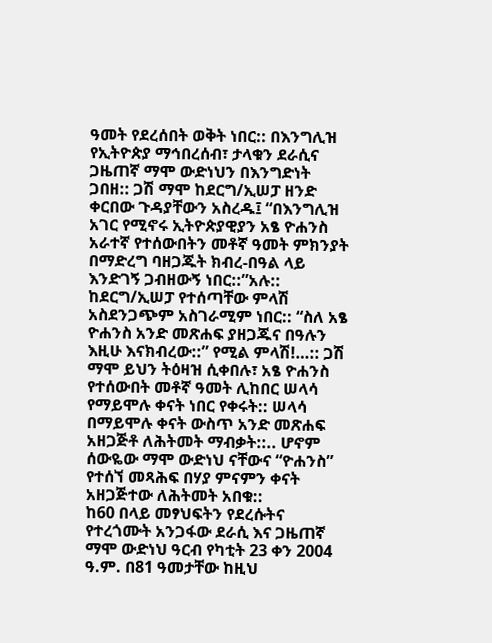ዓመት የደረሰበት ወቅት ነበር:: በእንግሊዝ የኢትዮጵያ ማኅበረሰብ፣ ታላቁን ደራሲና ጋዜጠኛ ማሞ ውድነህን በእንግድነት ጋበዘ:: ጋሽ ማሞ ከደርግ/ኢሠፓ ዘንድ ቀርበው ጉዳያቸውን አስረዱ፤ “በእንግሊዝ አገር የሚኖሩ ኢትዮጵያዊያን አፄ ዮሐንስ አራተኛ የተሰውበትን መቶኛ ዓመት ምክንያት በማድረግ ባዘጋጁት ክብረ-በዓል ላይ እንድገኝ ጋብዘውኝ ነበር::”አሉ::
ከደርግ/ኢሠፓ የተሰጣቸው ምላሽ አስደንጋጭም አስገራሚም ነበር:: “ስለ አፄ ዮሐንስ አንድ መጽሐፍ ያዘጋጁና በዓሉን እዚሁ እናክብረው::” የሚል ምላሽ!…:: ጋሽ ማሞ ይህን ትዕዛዝ ሲቀበሉ፣ አፄ ዮሐንስ የተሰውበት መቶኛ ዓመት ሊከበር ሠላሳ የማይሞሉ ቀናት ነበር የቀሩት:: ሠላሳ በማይሞሉ ቀናት ውስጥ አንድ መጽሐፍ አዘጋጅቶ ለሕትመት ማብቃት::.. ሆኖም ሰውዬው ማሞ ውድነህ ናቸውና “ዮሐንስ” የተሰኘ መጻሕፍ በሃያ ምናምን ቀናት አዘጋጅተው ለሕትመት አበቁ::
ከ60 በላይ መፃህፍትን የደረሱትና የተረጎሙት አንጋፋው ደራሲ እና ጋዜጠኛ ማሞ ውድነህ ዓርብ የካቲት 23 ቀን 2004 ዓ.ም. በ81 ዓመታቸው ከዚህ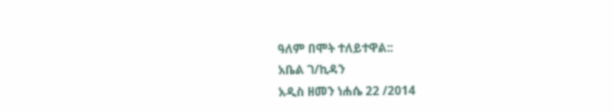ዓለም በሞት ተለይተዋል::
አቤል ገ/ኪዳን
አዲስ ዘመን ነሐሴ 22 /2014